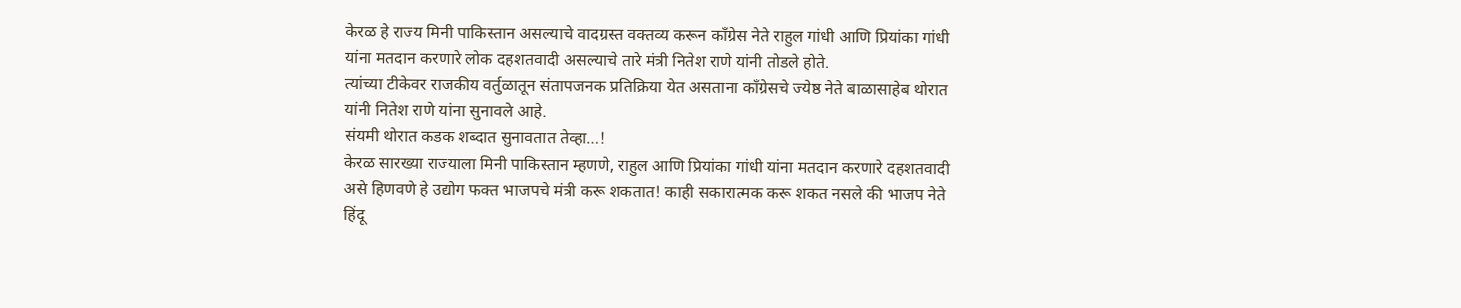केरळ हे राज्य मिनी पाकिस्तान असल्याचे वादग्रस्त वक्तव्य करून काँग्रेस नेते राहुल गांधी आणि प्रियांका गांधी यांना मतदान करणारे लोक दहशतवादी असल्याचे तारे मंत्री नितेश राणे यांनी तोडले होते.
त्यांच्या टीकेवर राजकीय वर्तुळातून संतापजनक प्रतिक्रिया येत असताना काँग्रेसचे ज्येष्ठ नेते बाळासाहेब थोरात यांनी नितेश राणे यांना सुनावले आहे.
संयमी थोरात कडक शब्दात सुनावतात तेव्हा…!
केरळ सारख्या राज्याला मिनी पाकिस्तान म्हणणे, राहुल आणि प्रियांका गांधी यांना मतदान करणारे दहशतवादी असे हिणवणे हे उद्योग फक्त भाजपचे मंत्री करू शकतात! काही सकारात्मक करू शकत नसले की भाजप नेते हिंदू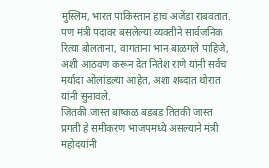मुस्लिम, भारत पाकिस्तान हाच अजेंडा राबवतात. पण मंत्री पदावर बसलेल्या व्यक्तीने सार्वजनिक रित्या बोलताना, वागताना भान बाळगले पाहिजे, अशी आठवण करून देत नितेश राणे यांनी सर्वच मर्यादा ओलांडल्या आहेत, अशा शब्दात थोरात यांनी सुनावले.
जितकी जास्त बाष्कळ बडबड तितकी जास्त प्रगती हे समीकरण भाजपमध्ये असल्याने मंत्री महोदयांनी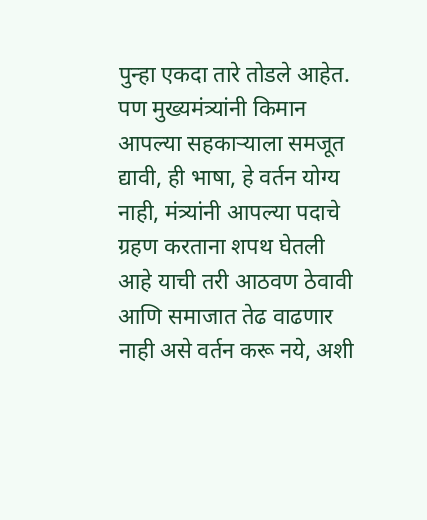पुन्हा एकदा तारे तोडले आहेत. पण मुख्यमंत्र्यांनी किमान आपल्या सहकाऱ्याला समजूत द्यावी, ही भाषा, हे वर्तन योग्य नाही, मंत्र्यांनी आपल्या पदाचे ग्रहण करताना शपथ घेतली आहे याची तरी आठवण ठेवावी आणि समाजात तेढ वाढणार नाही असे वर्तन करू नये, अशी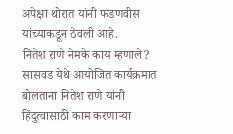अपेक्षा थोरात यांनी फडणवीस यांच्याकडून ठेवली आहे.
नितेश राणे नेमके काय म्हणाले?
सासवड येथे आयोजित कार्यक्रमात बोलताना नितेश राणे यांनी हिंदुत्वासाठी काम करणाऱ्या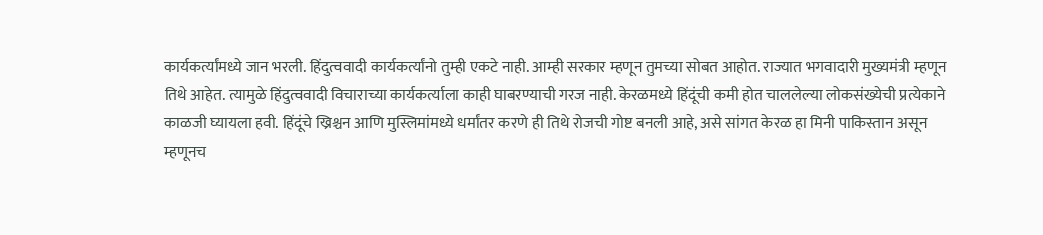कार्यकर्त्यांमध्ये जान भरली. हिंदुत्ववादी कार्यकर्त्यांनो तुम्ही एकटे नाही. आम्ही सरकार म्हणून तुमच्या सोबत आहोत. राज्यात भगवादारी मुख्यमंत्री म्हणून तिथे आहेत. त्यामुळे हिंदुत्ववादी विचाराच्या कार्यकर्त्याला काही घाबरण्याची गरज नाही. केरळमध्ये हिंदूंची कमी होत चाललेल्या लोकसंख्येची प्रत्येकाने काळजी घ्यायला हवी. हिंदूंचे ख्रिश्चन आणि मुस्लिमांमध्ये धर्मांतर करणे ही तिथे रोजची गोष्ट बनली आहे, असे सांगत केरळ हा मिनी पाकिस्तान असून म्हणूनच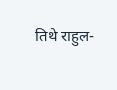तिथे राहुल-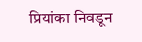प्रियांका निवडून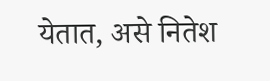येतात, असे नितेश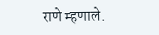राणे म्हणाले.